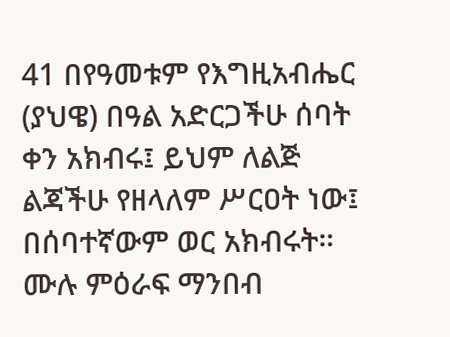41 በየዓመቱም የእግዚአብሔር (ያህዌ) በዓል አድርጋችሁ ሰባት ቀን አክብሩ፤ ይህም ለልጅ ልጃችሁ የዘላለም ሥርዐት ነው፤ በሰባተኛውም ወር አክብሩት።
ሙሉ ምዕራፍ ማንበብ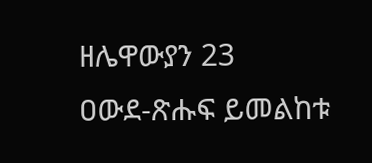ዘሌዋውያን 23
ዐውደ-ጽሑፍ ይመልከቱ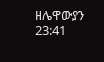ዘሌዋውያን 23:41